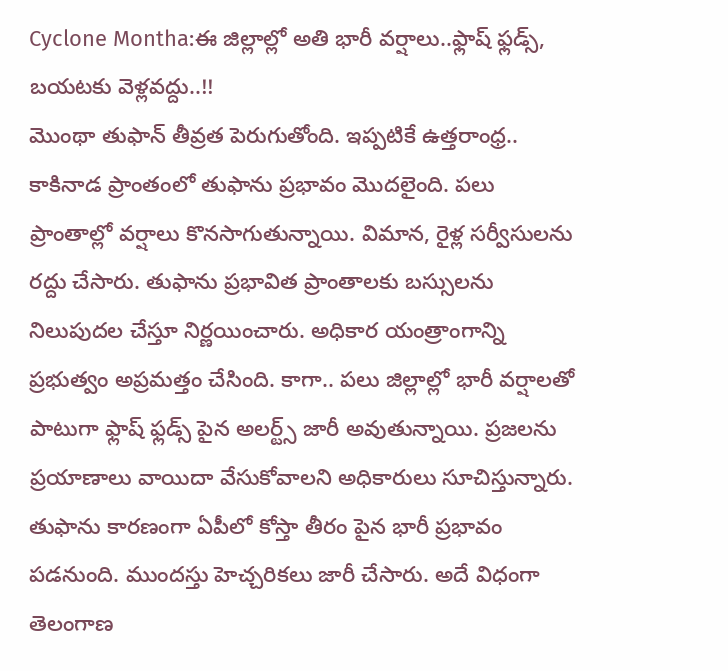Cyclone Montha:ఈ జిల్లాల్లో అతి భారీ వర్షాలు..ఫ్లాష్ ఫ్లడ్స్, బయటకు వెళ్లవద్దు..!!
మొంథా తుఫాన్ తీవ్రత పెరుగుతోంది. ఇప్పటికే ఉత్తరాంధ్ర.. కాకినాడ ప్రాంతంలో తుఫాను ప్రభావం మొదలైంది. పలు ప్రాంతాల్లో వర్షాలు కొనసాగుతున్నాయి. విమాన, రైళ్ల సర్వీసులను రద్దు చేసారు. తుఫాను ప్రభావిత ప్రాంతాలకు బస్సులను నిలుపుదల చేస్తూ నిర్ణయించారు. అధికార యంత్రాంగాన్ని ప్రభుత్వం అప్రమత్తం చేసింది. కాగా.. పలు జిల్లాల్లో భారీ వర్షాలతో పాటుగా ఫ్లాష్ ఫ్లడ్స్ పైన అలర్ట్స్ జారీ అవుతున్నాయి. ప్రజలను ప్రయాణాలు వాయిదా వేసుకోవాలని అధికారులు సూచిస్తున్నారు.
తుఫాను కారణంగా ఏపీలో కోస్తా తీరం పైన భారీ ప్రభావం పడనుంది. ముందస్తు హెచ్చరికలు జారీ చేసారు. అదే విధంగా తెలంగాణ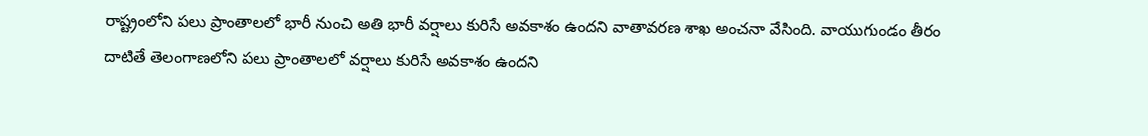రాష్ట్రంలోని పలు ప్రాంతాలలో భారీ నుంచి అతి భారీ వర్షాలు కురిసే అవకాశం ఉందని వాతావరణ శాఖ అంచనా వేసింది. వాయుగుండం తీరం దాటితే తెలంగాణలోని పలు ప్రాంతాలలో వర్షాలు కురిసే అవకాశం ఉందని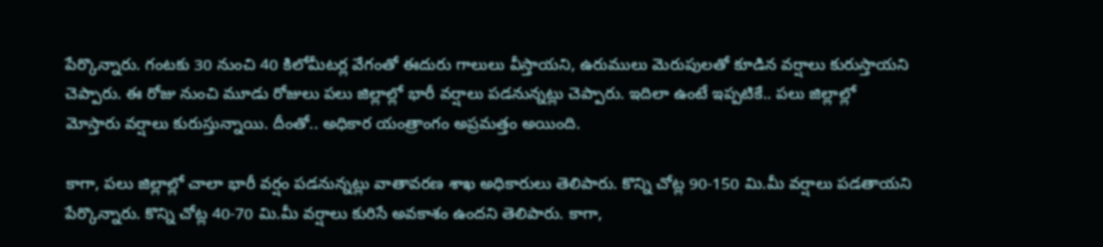పేర్కొన్నారు. గంటకు 30 నుంచి 40 కిలోమీటర్ల వేగంతో ఈదురు గాలులు వీస్తాయని, ఉరుములు మెరుపులతో కూడిన వర్షాలు కురుస్తాయని చెప్పారు. ఈ రోజు నుంచి మూడు రోజులు పలు జిల్లాల్లో భారీ వర్షాలు పడనున్నట్లు చెప్పారు. ఇదిలా ఉంటే ఇప్పటికే.. పలు జిల్లాల్లో మోస్తారు వర్షాలు కురుస్తున్నాయి. దీంతో.. అధికార యంత్రాంగం అప్రమత్తం అయింది.

కాగా, పలు జిల్లాల్లో చాలా భారీ వర్షం పడనున్నట్లు వాతావరణ శాఖ అధికారులు తెలిపారు. కొన్ని చోట్ల 90-150 మి.మీ వర్షాలు పడతాయని పేర్కొన్నారు. కొన్ని చోట్ల 40-70 మి.మీ వర్షాలు కురిసే అవకాశం ఉందని తెలిపారు. కాగా,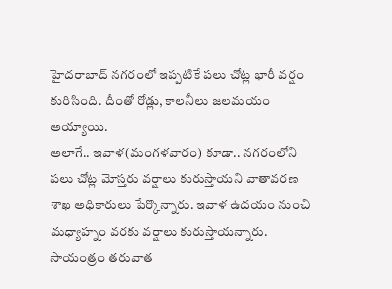హైదరాబాద్ నగరంలో ఇప్పటికే పలు చోట్ల భారీ వర్షం కురిసింది. దీంతో రోడ్లు, కాలనీలు జలమయం అయ్యాయి.
అలాగే.. ఇవాళ(మంగళవారం) కూడా.. నగరంలోని పలు చోట్ల మోస్తరు వర్షాలు కురుస్తాయని వాతావరణ శాఖ అధికారులు పేర్కొన్నారు. ఇవాళ ఉదయం నుంచి మధ్యాహ్నం వరకు వర్షాలు కురుస్తాయన్నారు. సాయంత్రం తరువాత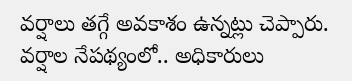వర్షాలు తగ్గే అవకాశం ఉన్నట్లు చెప్పారు. వర్షాల నేపథ్యంలో.. అధికారులు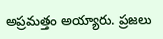అప్రమత్తం అయ్యారు. ప్రజలు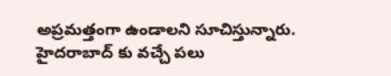అప్రమత్తంగా ఉండాలని సూచిస్తున్నారు. హైదరాబాద్ కు వచ్చే పలు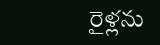రైళ్లను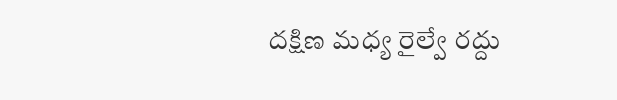దక్షిణ మధ్య రైల్వే రద్దు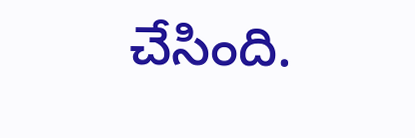చేసింది.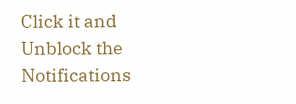Click it and Unblock the Notifications